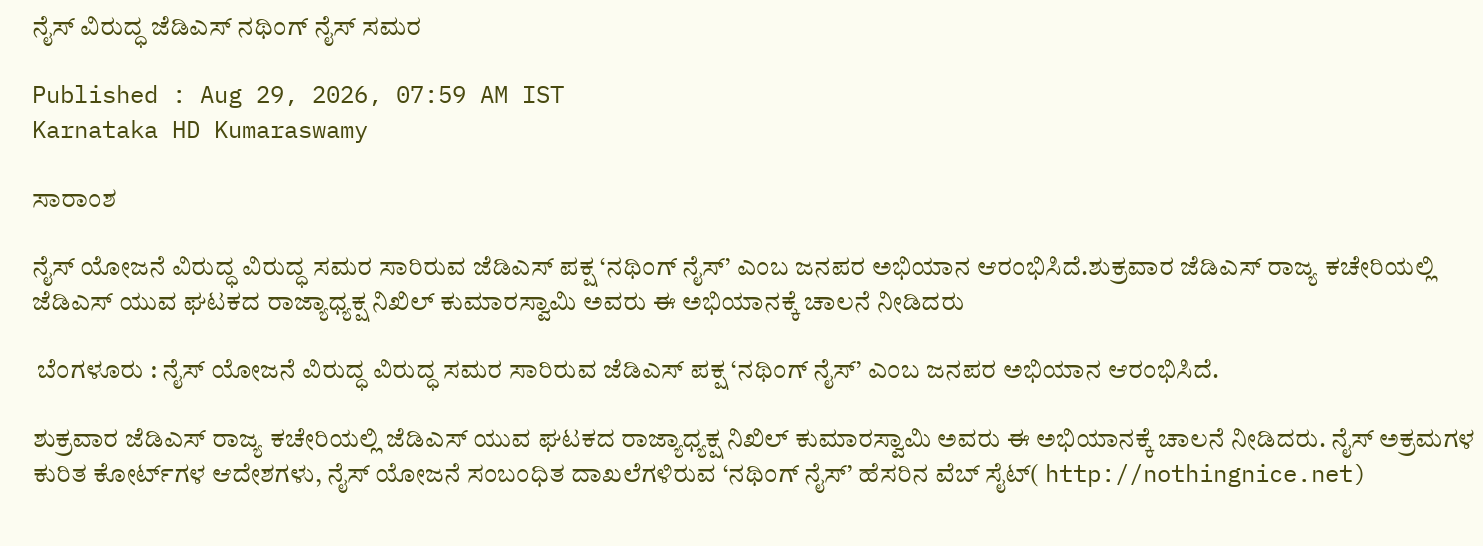ನೈಸ್‌ ವಿರುದ್ಧ ಜೆಡಿಎಸ್‌ ನಥಿಂಗ್‌ ನೈಸ್‌ ಸಮರ

Published : Aug 29, 2026, 07:59 AM IST
Karnataka HD Kumaraswamy

ಸಾರಾಂಶ

ನೈಸ್ ಯೋಜನೆ ವಿರುದ್ಧ ವಿರುದ್ಧ ಸಮರ ಸಾರಿರುವ ಜೆಡಿಎಸ್‌ ಪಕ್ಷ ‘ನಥಿಂಗ್‌ ನೈಸ್‌’ ಎಂಬ ಜನಪರ ಅಭಿಯಾನ ಆರಂಭಿಸಿದೆ.ಶುಕ್ರವಾರ ಜೆಡಿಎಸ್‌ ರಾಜ್ಯ ಕಚೇರಿಯಲ್ಲಿ ಜೆಡಿಎಸ್‌ ಯುವ ಘಟಕದ ರಾಜ್ಯಾಧ್ಯಕ್ಷ ನಿಖಿಲ್‌ ಕುಮಾರಸ್ವಾಮಿ ಅವರು ಈ ಅಭಿಯಾನಕ್ಕೆ ಚಾಲನೆ ನೀಡಿದರು

 ಬೆಂಗಳೂರು : ನೈಸ್ ಯೋಜನೆ ವಿರುದ್ಧ ವಿರುದ್ಧ ಸಮರ ಸಾರಿರುವ ಜೆಡಿಎಸ್‌ ಪಕ್ಷ ‘ನಥಿಂಗ್‌ ನೈಸ್‌’ ಎಂಬ ಜನಪರ ಅಭಿಯಾನ ಆರಂಭಿಸಿದೆ.

ಶುಕ್ರವಾರ ಜೆಡಿಎಸ್‌ ರಾಜ್ಯ ಕಚೇರಿಯಲ್ಲಿ ಜೆಡಿಎಸ್‌ ಯುವ ಘಟಕದ ರಾಜ್ಯಾಧ್ಯಕ್ಷ ನಿಖಿಲ್‌ ಕುಮಾರಸ್ವಾಮಿ ಅವರು ಈ ಅಭಿಯಾನಕ್ಕೆ ಚಾಲನೆ ನೀಡಿದರು. ನೈಸ್‌ ಅಕ್ರಮಗಳ ಕುರಿತ ಕೋರ್ಟ್‌ಗಳ ಆದೇಶಗಳು, ನೈಸ್‌ ಯೋಜನೆ ಸಂಬಂಧಿತ ದಾಖಲೆಗಳಿರುವ ‘ನಥಿಂಗ್‌ ನೈಸ್‌’ ಹೆಸರಿನ ವೆಬ್‌ ಸೈಟ್‌( http://nothingnice.net)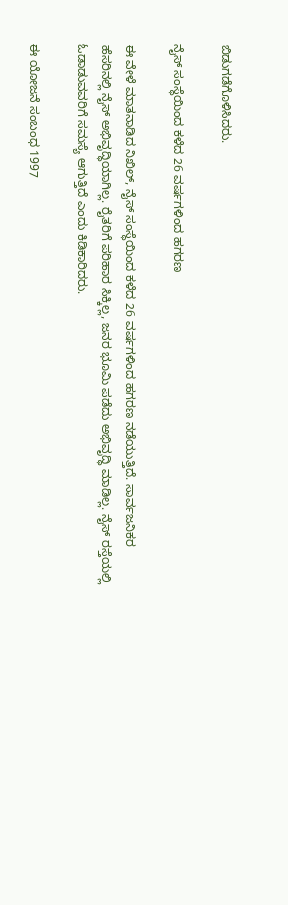ಬಿಡುಗಡೆಗೊಳಿಸಿದರು.

ನೈಸ್ ಸಂಸ್ಥೆಯಿಂದ ಕಳೆದ 26 ವರ್ಷಗಳಿಂದ ಹಗರಣ

ಈ ವೇಳೆ ಮಾತನಾಡಿದ ನಿಖಿಲ್‌, ನೈಸ್ ಸಂಸ್ಥೆಯಿಂದ ಕಳೆದ 26 ವರ್ಷಗಳಿಂದ ಹಗರಣ ನಡೆಯುತ್ತಿದೆ. ಸಾರ್ವಜನಿಕರ ಹೆಸರಿನಲ್ಲಿ ನೈಸ್ ಅಭಿವೃದ್ಧಿಯಾಗಿಲ್ಲ. ರೈತರಿಗೆ ಪರಿಹಾರ ಸಿಕ್ಕಿಲ್ಲ, ಜನರ ಭೂಮಿ ಪಡೆದು ಅಭಿವೃದ್ಧಿ ಮಾಡಿಲ್ಲ. ನೈಸ್ ರಸ್ತೆಯಲ್ಲಿ ಓಡಾಡುವವರಿಗೆ ಸಮಸ್ಯೆ ಆಗುತ್ತಿದೆ ಎಂದು ಕಿಡಿಕಾರಿದರು.

ಈ ಯೋಜನೆ ಸಂಬಂಧ 1997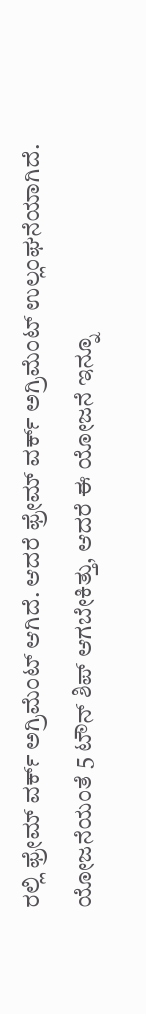ರಲ್ಲಿ ಫ್ರೇಮ್ ವರ್ಕ್ ಅಗ್ರಿಮೆಂಟ್ ಆಗಿದೆ. ಆದರೆ ಫ್ರೇಮ್ ವರ್ಕ್ ಅಗ್ರಿಮೆಂಟ್ ಉಲ್ಲಂಘನೆಯಾಗಿದೆ. ಯೋಜನೆಯಂತೆ 5 ಟೌನ್ ಶಿಪ್ ಆಗಬೇಕಿತ್ತು, ಆದರೆ ಈ ಯೋಜನೆ ಇನ್ನೂ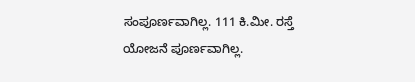ಸಂಪೂರ್ಣವಾಗಿಲ್ಲ. 111 ಕಿ.ಮೀ. ರಸ್ತೆ ಯೋಜನೆ ಪೂರ್ಣವಾಗಿಲ್ಲ.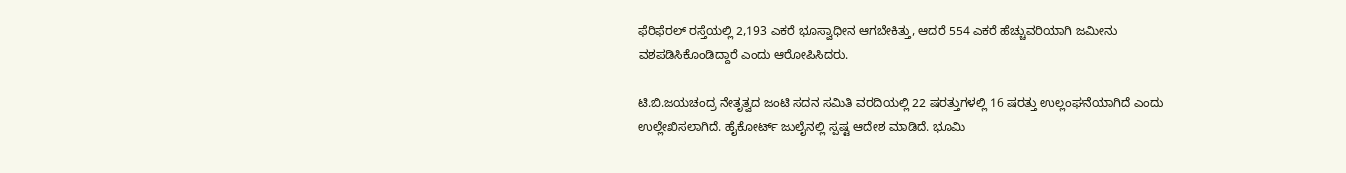ಫೆರಿಫೆರಲ್ ರಸ್ತೆಯಲ್ಲಿ 2,193 ಎಕರೆ ಭೂಸ್ವಾಧೀನ ಆಗಬೇಕಿತ್ತು, ಆದರೆ 554 ಎಕರೆ ಹೆಚ್ಚುವರಿಯಾಗಿ ಜಮೀನು ವಶಪಡಿಸಿಕೊಂಡಿದ್ದಾರೆ ಎಂದು ಆರೋಪಿಸಿದರು.

ಟಿ.ಬಿ.ಜಯಚಂದ್ರ ನೇತೃತ್ವದ ಜಂಟಿ ಸದನ ಸಮಿತಿ ವರದಿಯಲ್ಲಿ 22 ಷರತ್ತುಗಳಲ್ಲಿ 16 ಷರತ್ತು ಉಲ್ಲಂಘನೆಯಾಗಿದೆ ಎಂದು ಉಲ್ಲೇಖಿಸಲಾಗಿದೆ. ಹೈಕೋರ್ಟ್ ಜುಲೈನಲ್ಲಿ ಸ್ಪಷ್ಟ ಆದೇಶ ಮಾಡಿದೆ. ಭೂಮಿ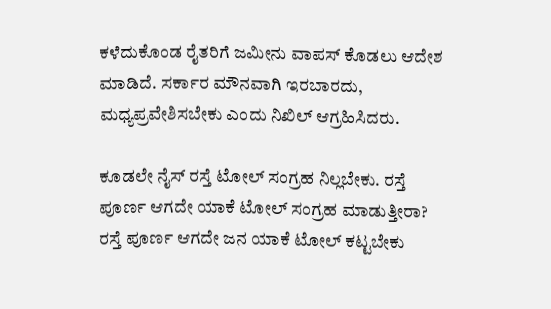ಕಳೆದುಕೊಂಡ ರೈತರಿಗೆ ಜಮೀನು ವಾಪಸ್ ಕೊಡಲು ಆದೇಶ ಮಾಡಿದೆ. ಸರ್ಕಾರ ಮೌನವಾಗಿ ಇರಬಾರದು, ಮಧ್ಯಪ್ರವೇಶಿಸಬೇಕು ಎಂದು ನಿಖಿಲ್‌ ಆಗ್ರಹಿಸಿದರು.

ಕೂಡಲೇ ನೈಸ್ ರಸ್ತೆ ಟೋಲ್ ಸಂಗ್ರಹ ನಿಲ್ಲಬೇಕು. ರಸ್ತೆ ಪೂರ್ಣ ಆಗದೇ ಯಾಕೆ ಟೋಲ್ ಸಂಗ್ರಹ ಮಾಡುತ್ತೀರಾ? ರಸ್ತೆ ಪೂರ್ಣ ಆಗದೇ ಜನ ಯಾಕೆ ಟೋಲ್ ಕಟ್ಟಬೇಕು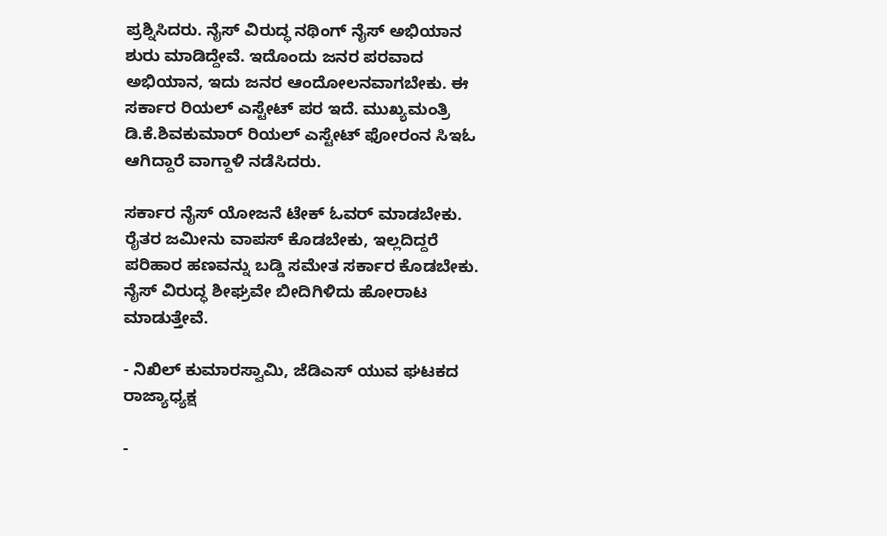ಪ್ರಶ್ನಿಸಿದರು. ನೈಸ್ ವಿರುದ್ಧ ನಥಿಂಗ್ ನೈಸ್ ಅಭಿಯಾನ ಶುರು ಮಾಡಿದ್ದೇವೆ. ಇದೊಂದು ಜನರ ಪರವಾದ ಅಭಿಯಾನ, ಇದು ಜನರ ಆಂದೋಲನವಾಗಬೇಕು. ಈ ಸರ್ಕಾರ ರಿಯಲ್ ಎಸ್ಟೇಟ್ ಪರ ಇದೆ. ಮುಖ್ಯಮಂತ್ರಿ ಡಿ.ಕೆ.ಶಿವಕುಮಾರ್‌ ರಿಯಲ್ ಎಸ್ಟೇಟ್ ಫೋರಂನ ಸಿಇಓ ಆಗಿದ್ದಾರೆ ವಾಗ್ದಾಳಿ ನಡೆಸಿದರು.

ಸರ್ಕಾರ ನೈಸ್ ಯೋಜನೆ ಟೇಕ್ ಓವರ್ ಮಾಡಬೇಕು. ರೈತರ ಜಮೀನು ವಾಪಸ್ ಕೊಡಬೇಕು, ಇಲ್ಲದಿದ್ದರೆ ಪರಿಹಾರ ಹಣವನ್ನು ಬಡ್ಡಿ ಸಮೇತ ಸರ್ಕಾರ ಕೊಡಬೇಕು. ನೈಸ್ ವಿರುದ್ಧ ಶೀಘ್ರವೇ ಬೀದಿಗಿಳಿದು ಹೋರಾಟ ಮಾಡುತ್ತೇವೆ.

- ನಿಖಿಲ್‌ ಕುಮಾರಸ್ವಾಮಿ, ಜೆಡಿಎಸ್‌ ಯುವ ಘಟಕದ ರಾಜ್ಯಾಧ್ಯಕ್ಷ

-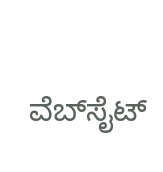ವೆಬ್‌ಸೈಟ್‌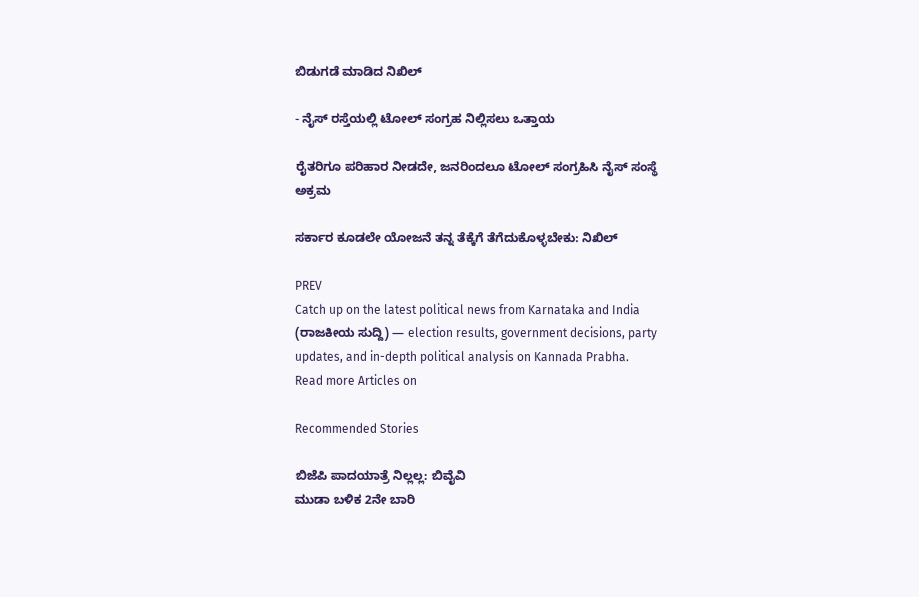ಬಿಡುಗಡೆ ಮಾಡಿದ ನಿಖಿಲ್‌

- ನೈಸ್‌ ರಸ್ತೆಯಲ್ಲಿ ಟೋಲ್‌ ಸಂಗ್ರಹ ನಿಲ್ಲಿಸಲು ಒತ್ತಾಯ

ರೈತರಿಗೂ ಪರಿಹಾರ ನೀಡದೇ, ಜನರಿಂದಲೂ ಟೋಲ್‌ ಸಂಗ್ರಹಿಸಿ ನೈಸ್ ಸಂಸ್ಥೆ ಅಕ್ರಮ

ಸರ್ಕಾರ ಕೂಡಲೇ ಯೋಜನೆ ತನ್ನ ತೆಕ್ಕೆಗೆ ತೆಗೆದುಕೊಳ್ಳಬೇಕು: ನಿಖಿಲ್‌

PREV
Catch up on the latest political news from Karnataka and India (ರಾಜಕೀಯ ಸುದ್ದಿ) — election results, government decisions, party updates, and in-depth political analysis on Kannada Prabha.
Read more Articles on

Recommended Stories

ಬಿಜೆಪಿ ಪಾದಯಾತ್ರೆ ನಿಲ್ಲಲ್ಲ: ಬಿವೈವಿ
ಮುಡಾ ಬಳಿಕ 2ನೇ ಬಾರಿ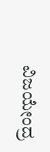ವಿಜಯೇಂದ್ರ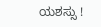ಯಶಸ್ಸು !